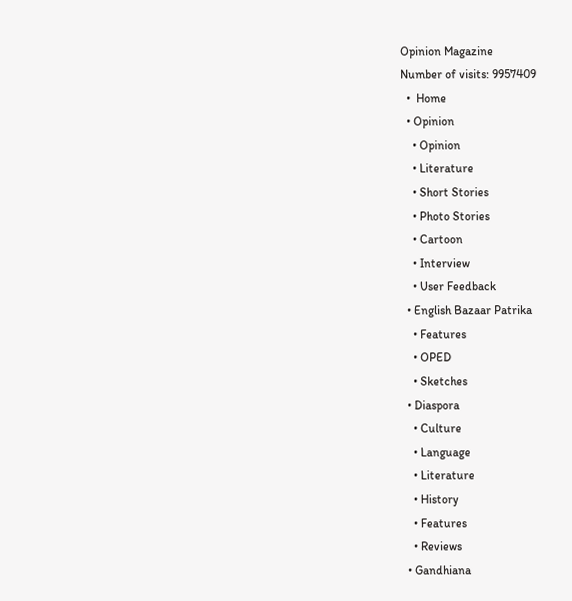Opinion Magazine
Number of visits: 9957409
  •  Home
  • Opinion
    • Opinion
    • Literature
    • Short Stories
    • Photo Stories
    • Cartoon
    • Interview
    • User Feedback
  • English Bazaar Patrika
    • Features
    • OPED
    • Sketches
  • Diaspora
    • Culture
    • Language
    • Literature
    • History
    • Features
    • Reviews
  • Gandhiana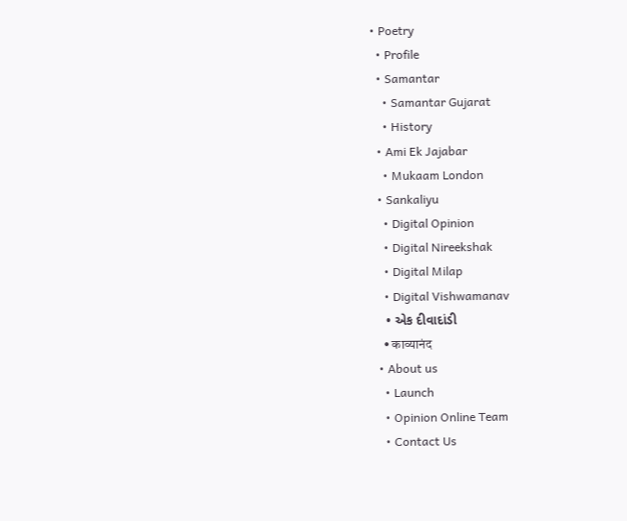• Poetry
  • Profile
  • Samantar
    • Samantar Gujarat
    • History
  • Ami Ek Jajabar
    • Mukaam London
  • Sankaliyu
    • Digital Opinion
    • Digital Nireekshak
    • Digital Milap
    • Digital Vishwamanav
    • એક દીવાદાંડી
    • काव्यानंद
  • About us
    • Launch
    • Opinion Online Team
    • Contact Us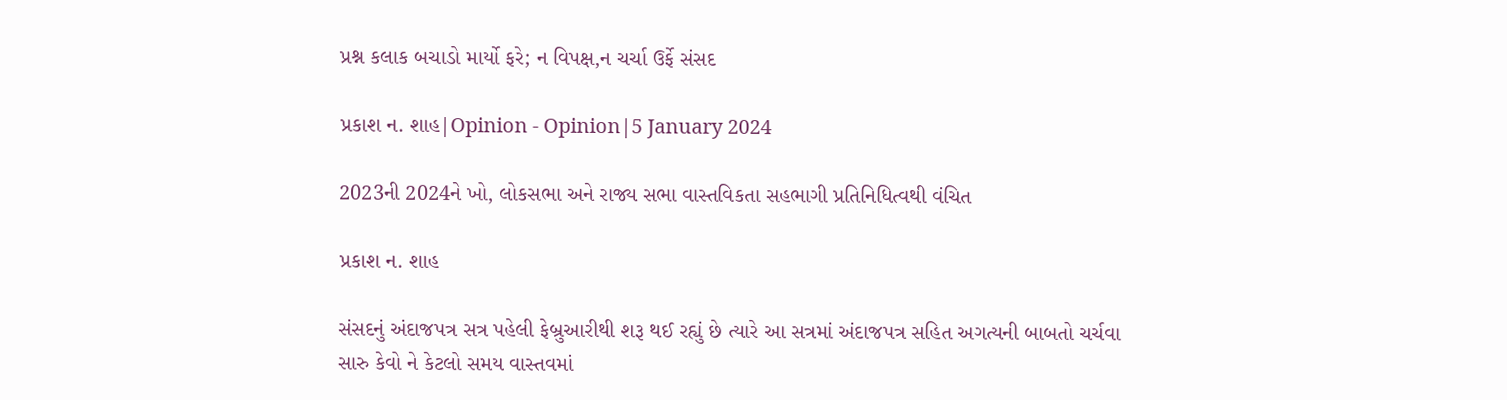પ્રશ્ન કલાક બચાડો માર્યો ફરે; ન વિપક્ષ,ન ચર્ચા ઉર્ફે સંસદ

પ્રકાશ ન. શાહ|Opinion - Opinion|5 January 2024

2023ની 2024ને ખો, લોકસભા અને રાજ્ય સભા વાસ્તવિકતા સહભાગી પ્રતિનિધિત્વથી વંચિત

પ્રકાશ ન. શાહ

સંસદનું અંદાજપત્ર સત્ર પહેલી ફેબ્રુઆરીથી શરૂ થઈ રહ્યું છે ત્યારે આ સત્રમાં અંદાજપત્ર સહિત અગત્યની બાબતો ચર્ચવા સારુ કેવો ને કેટલો સમય વાસ્તવમાં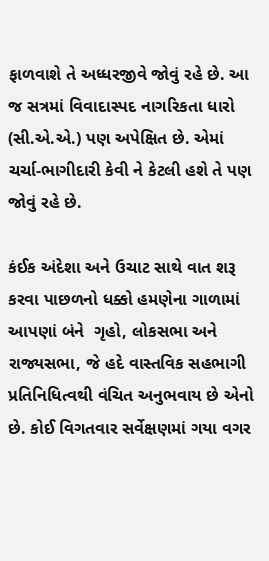ફાળવાશે તે અધ્ધરજીવે જોવું રહે છે. આ જ સત્રમાં વિવાદાસ્પદ નાગરિકતા ધારો (સી.એ.એ.) પણ અપેક્ષિત છે. એમાં ચર્ચા-ભાગીદારી કેવી ને કેટલી હશે તે પણ જોવું રહે છે.

કંઈક અંદેશા અને ઉચાટ સાથે વાત શરૂ કરવા પાછળનો ધક્કો હમણેના ગાળામાં આપણાં બંને  ગૃહો, લોકસભા અને રાજ્યસભા, જે હદે વાસ્તવિક સહભાગી પ્રતિનિધિત્વથી વંચિત અનુભવાય છે એનો છે. કોઈ વિગતવાર સર્વેક્ષણમાં ગયા વગર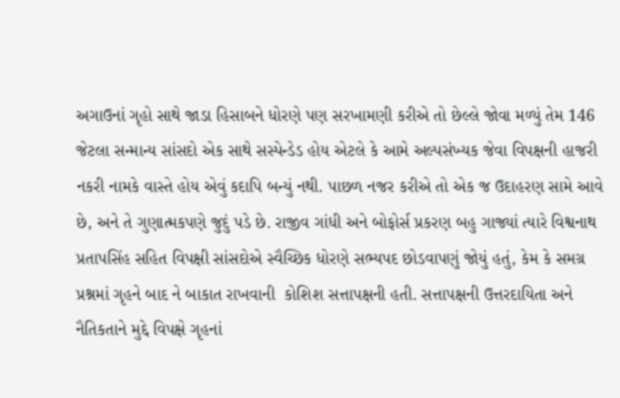અગાઉનાં ગૃહો સાથે જાડા હિસાબને ધોરણે પણ સરખામણી કરીએ તો છેલ્લે જોવા મળ્યું તેમ 146 જેટલા સન્માન્ય સાંસદો એક સાથે સસ્પેન્ડેડ હોય એટલે કે આમે અલ્પસંખ્યક જેવા વિપક્ષની હાજરી નકરી નામકે વાસ્તે હોય એવું કદાપિ બન્યું નથી. પાછળ નજર કરીએ તો એક જ ઉદાહરણ સામે આવે છે, અને તે ગુણાત્મકપણે જુદું પડે છે. રાજીવ ગાંધી અને બોફોર્સ પ્રકરણ બહુ ગાજ્યાં ત્યારે વિશ્વનાથ પ્રતાપસિંહ સહિત વિપક્ષી સાંસદોએ સ્વૈચ્છિક ધોરણે સભ્યપદ છોડવાપણું જોયું હતું, કેમ કે સમગ્ર પ્રશ્નમાં ગૃહને બાદ ને બાકાત રાખવાની  કોશિશ સત્તાપક્ષની હતી. સત્તાપક્ષની ઉત્તરદાયિતા અને નૈતિકતાને મુદ્દે વિપક્ષે ગૃહનાં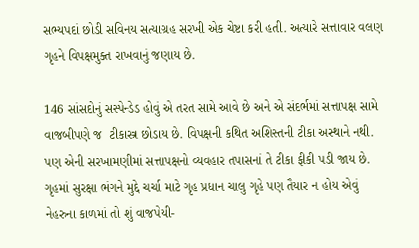સભ્યપદાં છોડી સવિનય સત્યાગ્રહ સરખી એક ચેષ્ટા કરી હતી. અત્યારે સત્તાવાર વલણ ગૃહને વિપક્ષમુક્ત રાખવાનું જણાય છે.

146 સાંસદોનું સસ્પેન્ડેડ હોવું એ તરત સામે આવે છે અને એ સંદર્ભમાં સત્તાપક્ષ સામે વાજબીપણે જ  ટીકાસ્ત્ર છોડાય છે. વિપક્ષની કથિત અશિસ્તની ટીકા અસ્થાને નથી. પણ એની સરખામણીમાં સત્તાપક્ષનો વ્યવહાર તપાસનાં તે ટીકા ફીકી પડી જાય છે. ગૃહમાં સુરક્ષા ભંગને મુદ્દે ચર્ચા માટે ગૃહ પ્રધાન ચાલુ ગૃહે પણ તૈયાર ન હોય એવું નેહરુના કાળમાં તો શું વાજપેયી-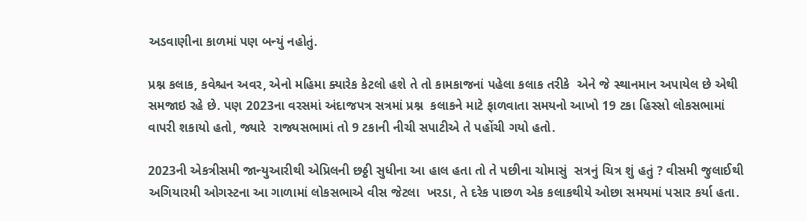અડવાણીના કાળમાં પણ બન્યું નહોતું.

પ્રશ્ન કલાક, કવેશ્ચન અવર, એનો મહિમા ક્યારેક કેટલો હશે તે તો કામકાજનાં પહેલા કલાક તરીકે  એને જે સ્થાનમાન અપાયેલ છે એથી સમજાઇ રહે છે. પણ 2023ના વરસમાં અંદાજપત્ર સત્રમાં પ્રશ્ન  કલાકને માટે ફાળવાતા સમયનો આખો 19 ટકા હિસ્સો લોકસભામાં વાપરી શકાયો હતો, જ્યારે  રાજ્યસભામાં તો 9 ટકાની નીચી સપાટીએ તે પહોંચી ગયો હતો.

2023ની એકત્રીસમી જાન્યુઆરીથી એપ્રિલની છઠ્ઠી સુધીના આ હાલ હતા તો તે પછીના ચોમાસું  સત્રનું ચિત્ર શું હતું ? વીસમી જુલાઈથી અગિયારમી ઓગસ્ટના આ ગાળામાં લોકસભાએ વીસ જેટલા  ખરડા, તે દરેક પાછળ એક કલાકથીયે ઓછા સમયમાં પસાર કર્યા હતા.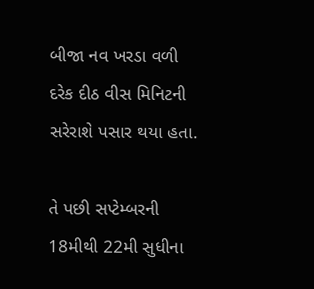બીજા નવ ખરડા વળી દરેક દીઠ વીસ મિનિટની સરેરાશે પસાર થયા હતા.

તે પછી સપ્ટેમ્બરની 18મીથી 22મી સુધીના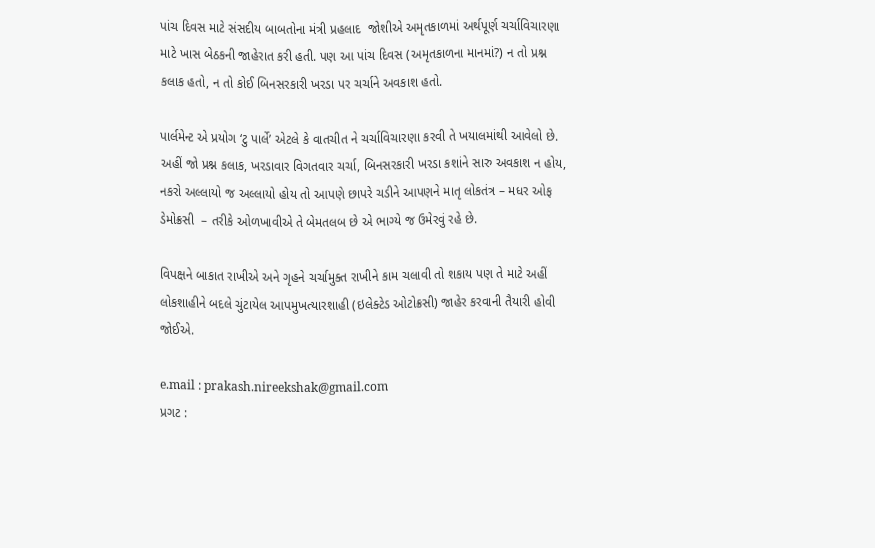પાંચ દિવસ માટે સંસદીય બાબતોના મંત્રી પ્રહલાદ  જોશીએ અમૃતકાળમાં અર્થપૂર્ણ ચર્ચાવિચારણા માટે ખાસ બેઠકની જાહેરાત કરી હતી. પણ આ પાંચ દિવસ (અમૃતકાળના માનમાં?) ન તો પ્રશ્ન કલાક હતો, ન તો કોઈ બિનસરકારી ખરડા પર ચર્ચાને અવકાશ હતો.

પાર્લમેન્ટ એ પ્રયોગ ‘ટુ પાર્લે’ એટલે કે વાતચીત ને ચર્ચાવિચારણા કરવી તે ખયાલમાંથી આવેલો છે. અહીં જો પ્રશ્ન કલાક, ખરડાવાર વિગતવાર ચર્ચા, બિનસરકારી ખરડા કશાંને સારુ અવકાશ ન હોય, નકરો અલ્લાયો જ અલ્લાયો હોય તો આપણે છાપરે ચડીને આપણને માતૃ લોકતંત્ર – મધર ઓફ ડેમોક્રસી  – તરીકે ઓળખાવીએ તે બેમતલબ છે એ ભાગ્યે જ ઉમેરવું રહે છે.

વિપક્ષને બાકાત રાખીએ અને ગૃહને ચર્ચામુક્ત રાખીને કામ ચલાવી તો શકાય પણ તે માટે અહીં  લોકશાહીને બદલે ચુંટાયેલ આપમુખત્યારશાહી (ઇલેક્ટેડ ઓટોક્રસી) જાહેર કરવાની તૈયારી હોવી  જોઈએ.

e.mail : prakash.nireekshak@gmail.com
પ્રગટ :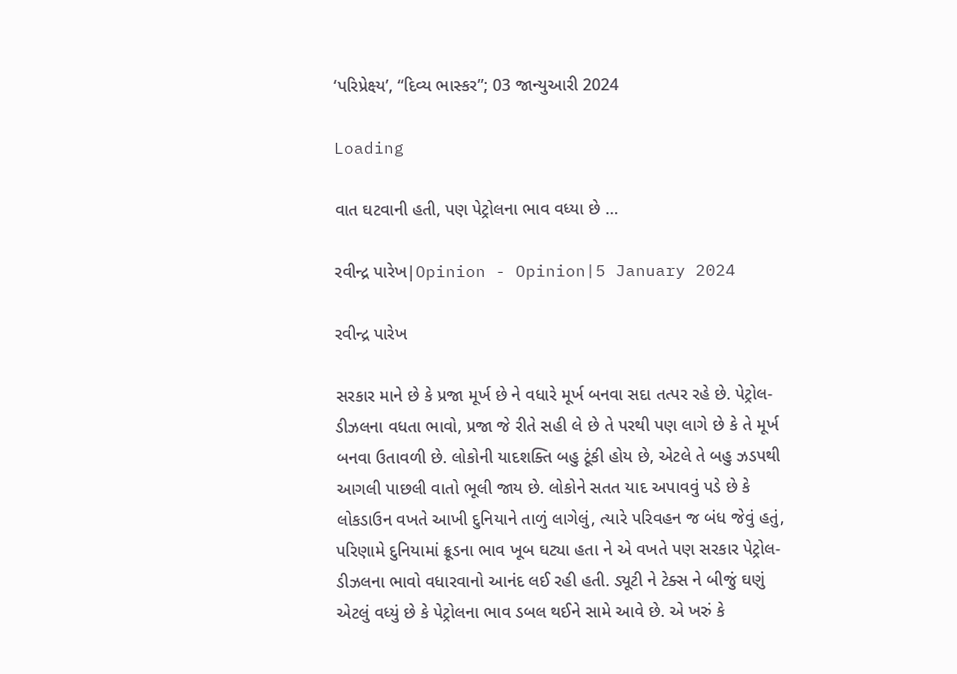‘પરિપ્રેક્ષ્ય’, “દિવ્ય ભાસ્કર”; 03 જાન્યુઆરી 2024

Loading

વાત ઘટવાની હતી, પણ પેટ્રોલના ભાવ વધ્યા છે …

રવીન્દ્ર પારેખ|Opinion - Opinion|5 January 2024

રવીન્દ્ર પારેખ

સરકાર માને છે કે પ્રજા મૂર્ખ છે ને વધારે મૂર્ખ બનવા સદા તત્પર રહે છે. પેટ્રોલ-ડીઝલના વધતા ભાવો, પ્રજા જે રીતે સહી લે છે તે પરથી પણ લાગે છે કે તે મૂર્ખ બનવા ઉતાવળી છે. લોકોની યાદશક્તિ બહુ ટૂંકી હોય છે, એટલે તે બહુ ઝડપથી આગલી પાછલી વાતો ભૂલી જાય છે. લોકોને સતત યાદ અપાવવું પડે છે કે લોકડાઉન વખતે આખી દુનિયાને તાળું લાગેલું, ત્યારે પરિવહન જ બંધ જેવું હતું, પરિણામે દુનિયામાં ક્રૂડના ભાવ ખૂબ ઘટ્યા હતા ને એ વખતે પણ સરકાર પેટ્રોલ-ડીઝલના ભાવો વધારવાનો આનંદ લઈ રહી હતી. ડ્યૂટી ને ટેક્સ ને બીજું ઘણું એટલું વધ્યું છે કે પેટ્રોલના ભાવ ડબલ થઈને સામે આવે છે. એ ખરું કે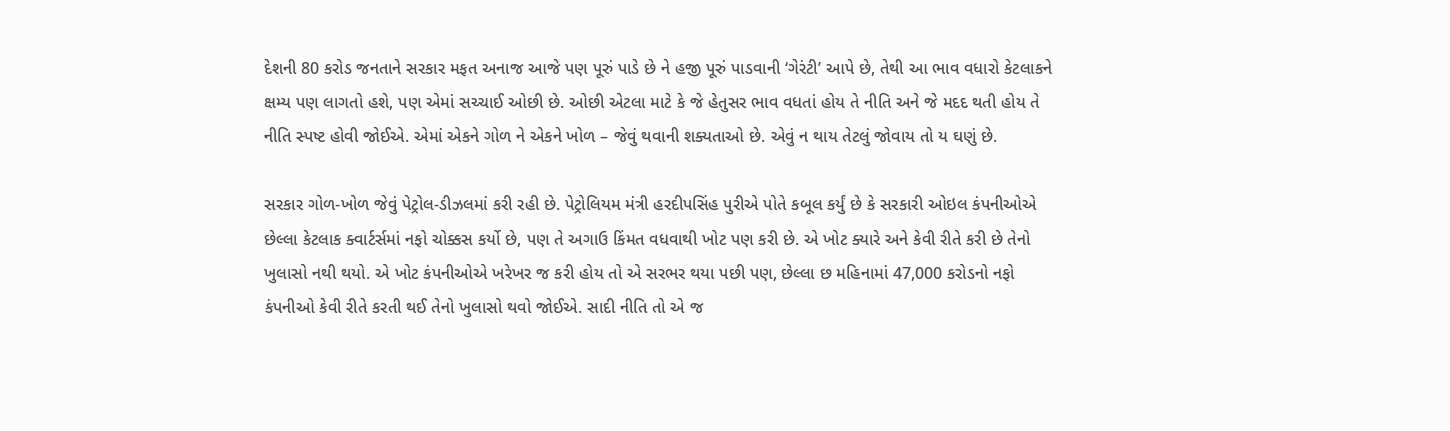દેશની 80 કરોડ જનતાને સરકાર મફત અનાજ આજે પણ પૂરું પાડે છે ને હજી પૂરું પાડવાની ‘ગેરંટી’ આપે છે, તેથી આ ભાવ વધારો કેટલાકને ક્ષમ્ય પણ લાગતો હશે, પણ એમાં સચ્ચાઈ ઓછી છે. ઓછી એટલા માટે કે જે હેતુસર ભાવ વધતાં હોય તે નીતિ અને જે મદદ થતી હોય તે નીતિ સ્પષ્ટ હોવી જોઈએ. એમાં એકને ગોળ ને એકને ખોળ – જેવું થવાની શક્યતાઓ છે. એવું ન થાય તેટલું જોવાય તો ય ઘણું છે.

સરકાર ગોળ-ખોળ જેવું પેટ્રોલ-ડીઝલમાં કરી રહી છે. પેટ્રોલિયમ મંત્રી હરદીપસિંહ પુરીએ પોતે કબૂલ કર્યું છે કે સરકારી ઓઇલ કંપનીઓએ છેલ્લા કેટલાક ક્વાર્ટર્સમાં નફો ચોક્કસ કર્યો છે, પણ તે અગાઉ કિંમત વધવાથી ખોટ પણ કરી છે. એ ખોટ ક્યારે અને કેવી રીતે કરી છે તેનો ખુલાસો નથી થયો. એ ખોટ કંપનીઓએ ખરેખર જ કરી હોય તો એ સરભર થયા પછી પણ, છેલ્લા છ મહિનામાં 47,000 કરોડનો નફો કંપનીઓ કેવી રીતે કરતી થઈ તેનો ખુલાસો થવો જોઈએ. સાદી નીતિ તો એ જ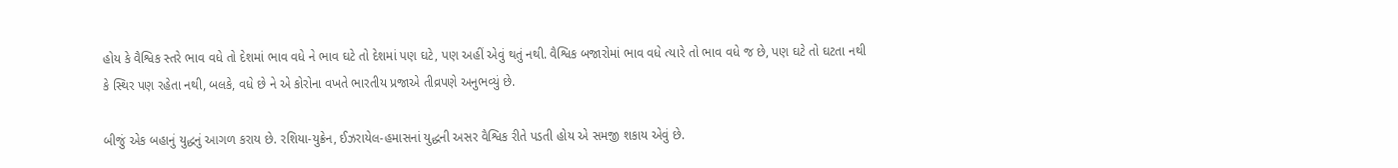હોય કે વૈશ્વિક સ્તરે ભાવ વધે તો દેશમાં ભાવ વધે ને ભાવ ઘટે તો દેશમાં પણ ઘટે, પણ અહીં એવું થતું નથી. વૈશ્વિક બજારોમાં ભાવ વધે ત્યારે તો ભાવ વધે જ છે, પણ ઘટે તો ઘટતા નથી કે સ્થિર પણ રહેતા નથી, બલકે, વધે છે ને એ કોરોના વખતે ભારતીય પ્રજાએ તીવ્રપણે અનુભવ્યું છે.

બીજું એક બહાનું યુદ્ધનું આગળ કરાય છે. રશિયા-યુક્રેન, ઈઝરાયેલ-હમાસનાં યુદ્ધની અસર વૈશ્વિક રીતે પડતી હોય એ સમજી શકાય એવું છે.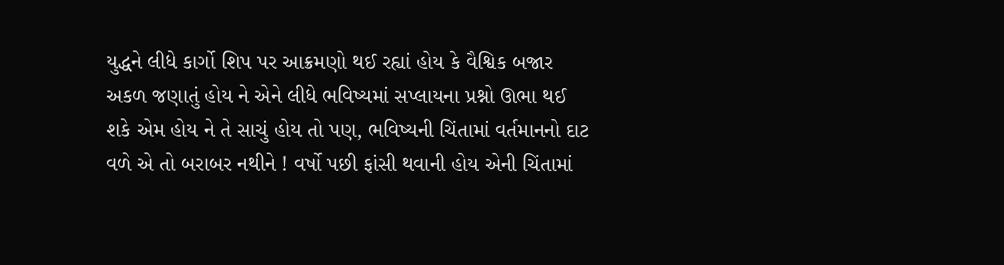યુદ્ધને લીધે કાર્ગો શિપ પર આક્રમણો થઈ રહ્યાં હોય કે વૈશ્વિક બજાર અકળ જણાતું હોય ને એને લીધે ભવિષ્યમાં સપ્લાયના પ્રશ્નો ઊભા થઈ શકે એમ હોય ને તે સાચું હોય તો પણ, ભવિષ્યની ચિંતામાં વર્તમાનનો દાટ વળે એ તો બરાબર નથીને ! વર્ષો પછી ફાંસી થવાની હોય એની ચિંતામાં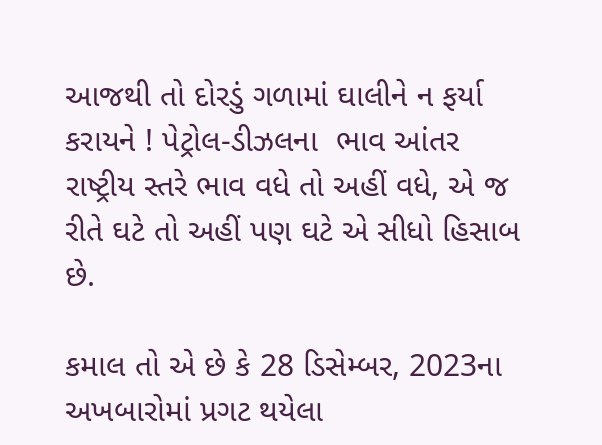આજથી તો દોરડું ગળામાં ઘાલીને ન ફર્યા કરાયને ! પેટ્રોલ-ડીઝલના  ભાવ આંતર રાષ્ટ્રીય સ્તરે ભાવ વધે તો અહીં વધે, એ જ રીતે ઘટે તો અહીં પણ ઘટે એ સીધો હિસાબ છે.

કમાલ તો એ છે કે 28 ડિસેમ્બર, 2023ના અખબારોમાં પ્રગટ થયેલા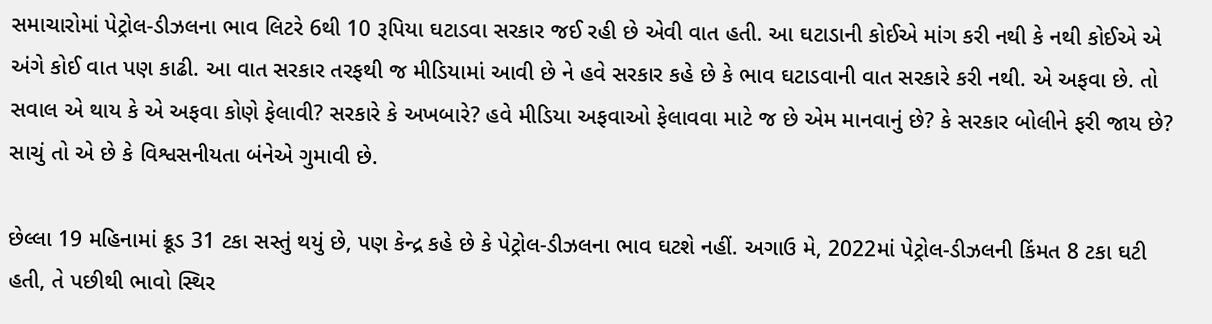સમાચારોમાં પેટ્રોલ-ડીઝલના ભાવ લિટરે 6થી 10 રૂપિયા ઘટાડવા સરકાર જઈ રહી છે એવી વાત હતી. આ ઘટાડાની કોઈએ માંગ કરી નથી કે નથી કોઈએ એ અંગે કોઈ વાત પણ કાઢી. આ વાત સરકાર તરફથી જ મીડિયામાં આવી છે ને હવે સરકાર કહે છે કે ભાવ ઘટાડવાની વાત સરકારે કરી નથી. એ અફવા છે. તો સવાલ એ થાય કે એ અફવા કોણે ફેલાવી? સરકારે કે અખબારે? હવે મીડિયા અફવાઓ ફેલાવવા માટે જ છે એમ માનવાનું છે? કે સરકાર બોલીને ફરી જાય છે? સાચું તો એ છે કે વિશ્વસનીયતા બંનેએ ગુમાવી છે.

છેલ્લા 19 મહિનામાં ક્રૂડ 31 ટકા સસ્તું થયું છે, પણ કેન્દ્ર કહે છે કે પેટ્રોલ-ડીઝલના ભાવ ઘટશે નહીં. અગાઉ મે, 2022માં પેટ્રોલ-ડીઝલની કિંમત 8 ટકા ઘટી હતી, તે પછીથી ભાવો સ્થિર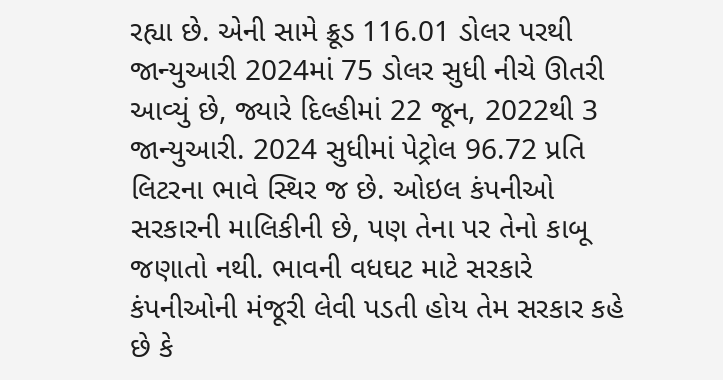રહ્યા છે. એની સામે ક્રૂડ 116.01 ડોલર પરથી જાન્યુઆરી 2024માં 75 ડોલર સુધી નીચે ઊતરી આવ્યું છે, જ્યારે દિલ્હીમાં 22 જૂન, 2022થી 3 જાન્યુઆરી. 2024 સુધીમાં પેટ્રોલ 96.72 પ્રતિ લિટરના ભાવે સ્થિર જ છે. ઓઇલ કંપનીઓ સરકારની માલિકીની છે, પણ તેના પર તેનો કાબૂ જણાતો નથી. ભાવની વધઘટ માટે સરકારે કંપનીઓની મંજૂરી લેવી પડતી હોય તેમ સરકાર કહે છે કે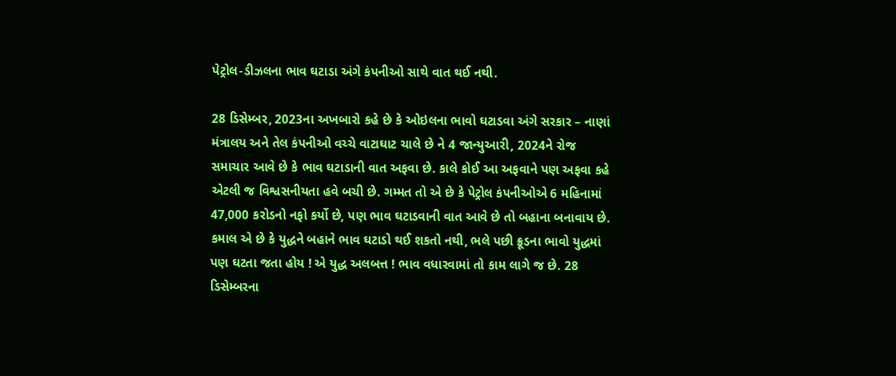પેટ્રોલ-ડીઝલના ભાવ ઘટાડા અંગે કંપનીઓ સાથે વાત થઈ નથી.

28 ડિસેમ્બર, 2023ના અખબારો કહે છે કે ઓઇલના ભાવો ઘટાડવા અંગે સરકાર – નાણાં મંત્રાલય અને તેલ કંપનીઓ વચ્ચે વાટાઘાટ ચાલે છે ને 4 જાન્યુઆરી, 2024ને રોજ સમાચાર આવે છે કે ભાવ ઘટાડાની વાત અફવા છે. કાલે કોઈ આ અફવાને પણ અફવા કહે એટલી જ વિશ્વસનીયતા હવે બચી છે. ગમ્મત તો એ છે કે પેટ્રોલ કંપનીઓએ 6 મહિનામાં 47,000 કરોડનો નફો કર્યો છે, પણ ભાવ ઘટાડવાની વાત આવે છે તો બહાના બનાવાય છે. કમાલ એ છે કે યુદ્ધને બહાને ભાવ ઘટાડો થઈ શકતો નથી, ભલે પછી ક્રૂડના ભાવો યુદ્ધમાં પણ ઘટતા જતા હોય ! એ યુદ્ધ અલબત્ત ! ભાવ વધારવામાં તો કામ લાગે જ છે. 28 ડિસેમ્બરના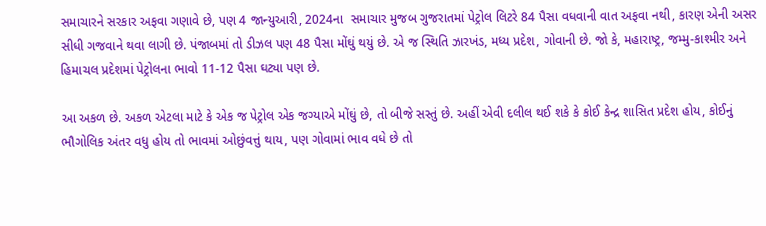સમાચારને સરકાર અફવા ગણાવે છે, પણ 4 જાન્યુઆરી, 2024ના  સમાચાર મુજબ ગુજરાતમાં પેટ્રોલ લિટરે 84 પૈસા વધવાની વાત અફવા નથી, કારણ એની અસર સીધી ગજવાને થવા લાગી છે. પંજાબમાં તો ડીઝલ પણ 48 પૈસા મોંઘું થયું છે. એ જ સ્થિતિ ઝારખંડ, મધ્ય પ્રદેશ, ગોવાની છે. જો કે, મહારાષ્ટ્ર, જમ્મુ-કાશ્મીર અને હિમાચલ પ્રદેશમાં પેટ્રોલના ભાવો 11-12 પૈસા ઘટ્યા પણ છે.

આ અકળ છે. અકળ એટલા માટે કે એક જ પેટ્રોલ એક જગ્યાએ મોંઘું છે, તો બીજે સસ્તું છે. અહીં એવી દલીલ થઈ શકે કે કોઈ કેન્દ્ર શાસિત પ્રદેશ હોય, કોઈનું ભૌગોલિક અંતર વધુ હોય તો ભાવમાં ઓછુંવત્તું થાય, પણ ગોવામાં ભાવ વધે છે તો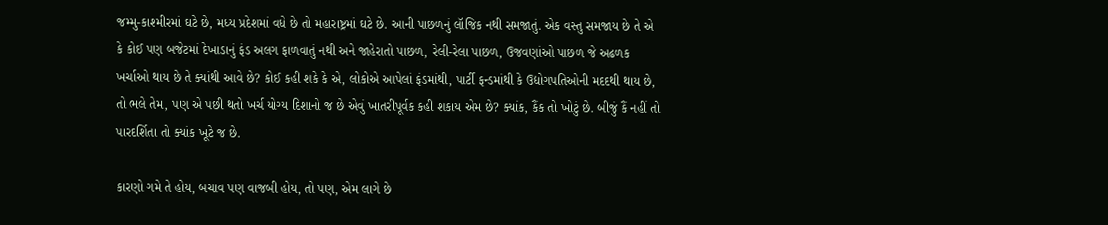જમ્મુ-કાશ્મીરમાં ઘટે છે, મધ્ય પ્રદેશમાં વધે છે તો મહારાષ્ટ્રમાં ઘટે છે. આની પાછળનું લૉજિક નથી સમજાતું. એક વસ્તુ સમજાય છે તે એ કે કોઈ પણ બજેટમાં દેખાડાનું ફંડ અલગ ફાળવાતું નથી અને જાહેરાતો પાછળ, રેલી-રેલા પાછળ, ઉજવણાંઓ પાછળ જે અઢળક ખર્ચાઓ થાય છે તે ક્યાંથી આવે છે? કોઈ કહી શકે કે એ, લોકોએ આપેલાં ફંડમાંથી, પાર્ટી ફન્ડમાંથી કે ઉદ્યોગપતિઓની મદદથી થાય છે, તો ભલે તેમ, પણ એ પછી થતો ખર્ચ યોગ્ય દિશાનો જ છે એવું ખાતરીપૂર્વક કહી શકાય એમ છે? ક્યાંક, કૈંક તો ખોટું છે. બીજું કૈં નહીં તો પારદર્શિતા તો ક્યાંક ખૂટે જ છે.

કારણો ગમે તે હોય, બચાવ પણ વાજબી હોય, તો પણ, એમ લાગે છે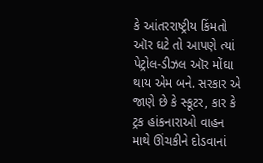કે આંતરરાષ્ટ્રીય કિંમતો ઑર ઘટે તો આપણે ત્યાં પેટ્રોલ-ડીઝલ ઑર મોંઘા થાય એમ બને. સરકાર એ જાણે છે કે સ્કૂટર, કાર કે ટ્રક હાંકનારાઓ વાહન માથે ઊંચકીને દોડવાનાં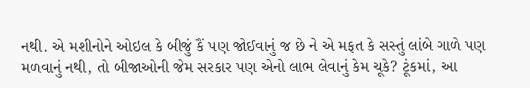નથી. એ મશીનોને ઓઇલ કે બીજું કૈં પણ જોઈવાનું જ છે ને એ મફત કે સસ્તું લાંબે ગાળે પણ મળવાનું નથી, તો બીજાઓની જેમ સરકાર પણ એનો લાભ લેવાનું કેમ ચૂકે? ટૂંકમાં, આ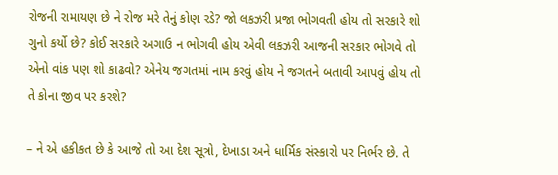રોજની રામાયણ છે ને રોજ મરે તેનું કોણ રડે? જો લકઝરી પ્રજા ભોગવતી હોય તો સરકારે શો ગુનો કર્યો છે? કોઈ સરકારે અગાઉ ન ભોગવી હોય એવી લકઝરી આજની સરકાર ભોગવે તો એનો વાંક પણ શો કાઢવો? એનેય જગતમાં નામ કરવું હોય ને જગતને બતાવી આપવું હોય તો તે કોના જીવ પર કરશે?

– ને એ હકીકત છે કે આજે તો આ દેશ સૂત્રો, દેખાડા અને ધાર્મિક સંસ્કારો પર નિર્ભર છે. તે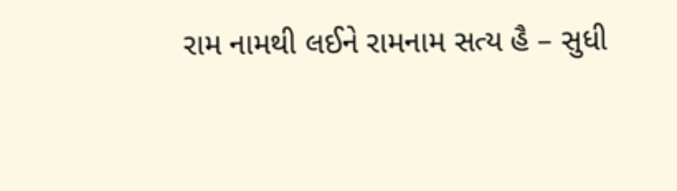રામ નામથી લઈને રામનામ સત્ય હૈ – સુધી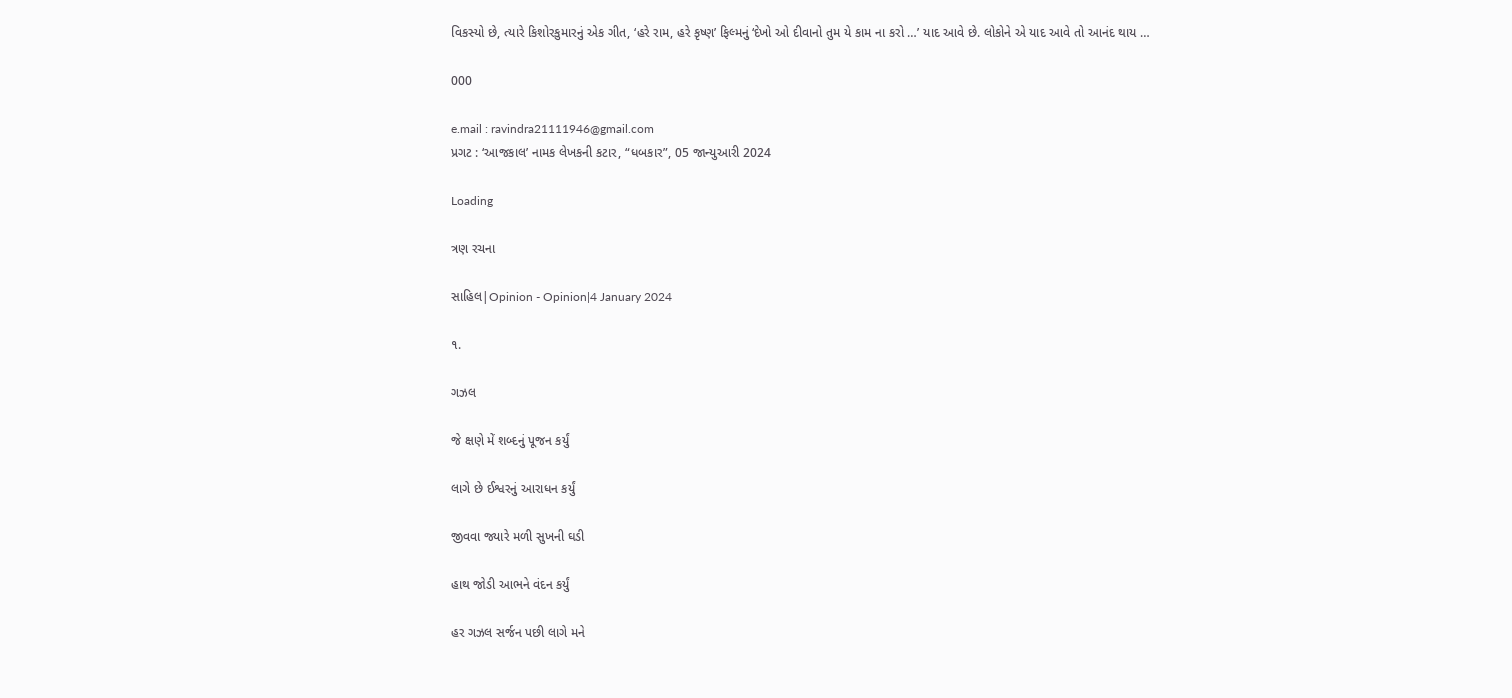વિકસ્યો છે, ત્યારે કિશોરકુમારનું એક ગીત, ‘હરે રામ, હરે કૃષ્ણ’ ફિલ્મનું ‘દેખો ઓ દીવાનો તુમ યે કામ ના કરો …’ યાદ આવે છે. લોકોને એ યાદ આવે તો આનંદ થાય …

000

e.mail : ravindra21111946@gmail.com
પ્રગટ : ‘આજકાલ’ નામક લેખકની કટાર, “ધબકાર”, 05 જાન્યુઆરી 2024

Loading

ત્રણ રચના

સાહિલ|Opinion - Opinion|4 January 2024

૧.

ગઝલ

જે ક્ષણે મેં શબ્દનું પૂજન કર્યું

લાગે છે ઈશ્વરનું આરાધન કર્યું

જીવવા જ્યારે મળી સુખની ઘડી

હાથ જોડી આભને વંદન કર્યું

હર ગઝલ સર્જન પછી લાગે મને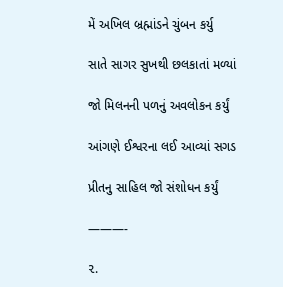મેં અખિલ બ્રહ્માંડને ચુંબન કર્યુ

સાતે સાગર સુખથી છલકાતાં મળ્યાં

જો મિલનની પળનું અવલોકન કર્યું

આંગણે ઈશ્વરના લઈ આવ્યાં સગડ

પ્રીતનુ સાહિલ જો સંશોધન કર્યું

———-

૨.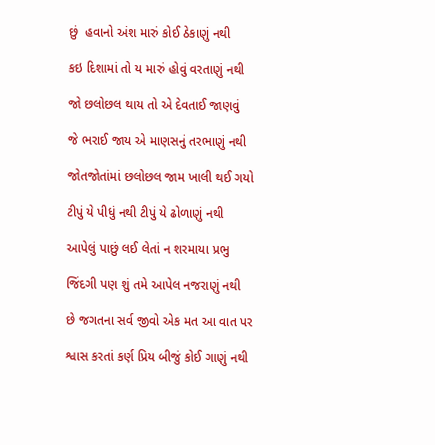છું  હવાનો અંશ મારું કોઈ ઠેકાણું નથી

કઇ દિશામાં તો ય મારું હોવું વરતાણું નથી

જો છલોછલ થાય તો એ દેવતાઈ જાણવું

જે ભરાઈ જાય એ માણસનું તરભાણું નથી

જોતજોતાંમાં છલોછલ જામ ખાલી થઈ ગયો

ટીપું યે પીધું નથી ટીપું યે ઢોળાણું નથી

આપેલું પાછું લઈ લેતાં ન શરમાયા પ્રભુ

જિંદગી પણ શું તમે આપેલ નજરાણું નથી

છે જગતના સર્વ જીવો એક મત આ વાત પર

શ્વાસ કરતાં કર્ણ પ્રિય બીજું કોઈ ગાણું નથી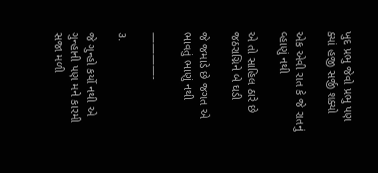ખુદ પ્રભુ જેવો પ્રભુ પણ ક્યાં હજી સર્જી શક્યો

એક એવી રાત કે જે રાતનું વ્હાણું નથી

એ તો સાહિલ ઠારે છે જઠરાગ્નિને બે ઘડી

જે જમાડે છે જગત એ ભાવતું ભાણું નથી

————-

૩.

જે ગુન્હો કર્યો નથી એ ગુન્હાની પણ મને કારમી સજા મળી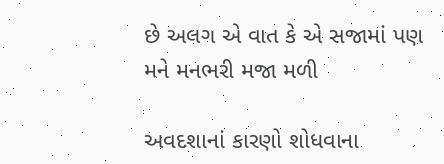છે અલગ એ વાત કે એ સજામાં પણ મને મનભરી મજા મળી

અવદશાનાં કારણો શોધવાના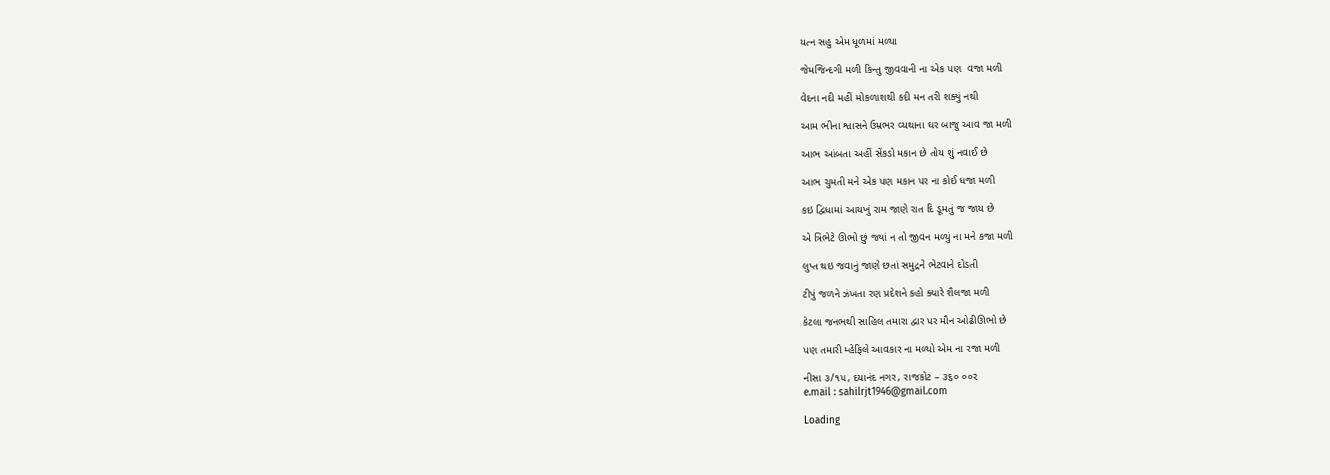યત્ન સહુ એમ ધૂળમાં મળ્યા

જેમજિન્દગી મળી કિન્તુ જીવવાની ના એક પણ  વજા મળી

વેદના નદી મહીં મોકળાશથી કદી મન તરી શક્યું નથી

આમ ભીના શ્વાસને ઉમ્રભર વ્યથાના ઘર બાજુ આવ જા મળી

આભ આંબતા અહીં સેંકડો મકાન છે તોય શું નવાઈ છે

આભ ચુમતી મને એક પણ મકાન પર ના કોઈ ધજા મળી

કઇ દ્વિધામાં આયખું રામ જાણે રાત દિ ડૂમતું જ જાય છે

એ ત્રિભેટે ઊભો છું જ્યાં ન તો જીવન મળ્યું ના મને કજા મળી

લુપ્ત થઇ જવાનું જાણે છતાં સમુદ્રને ભેટવાને દોડતી

ટીપું જળને ઝંખતા રણ પ્રદેશને કહો ક્યારે શૈલજા મળી

કેટલા જનભથી સાહિલ તમારા દ્વાર પર મૌન ઓઢીઊભો છે

પણ તમારી મ્હેફિલે આવકાર ના મળ્યો એમ ના રજા મળી

નીસા ૩/૧૫, દયાનંદ નગર, રાજકોટ – ૩૬૦ ૦૦૨
e.mail : sahilrjt1946@gmail.com

Loading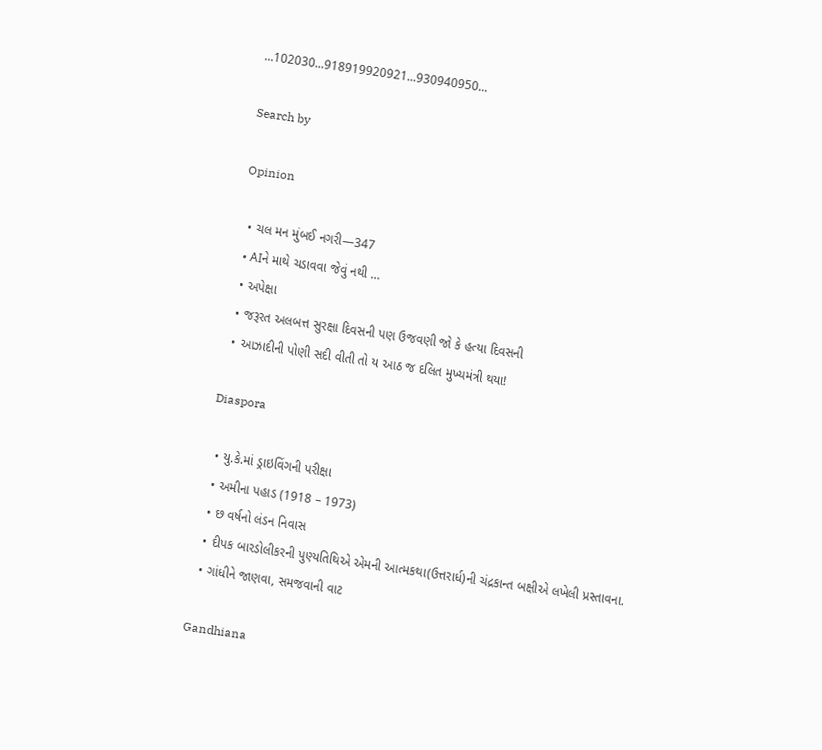...102030...918919920921...930940950...

Search by

Opinion

  • ચલ મન મુંબઈ નગરી—347
  • AIને માથે ચડાવવા જેવું નથી …
  • અપેક્ષા
  • જરૂરત અલબત્ત સુરક્ષા દિવસની પણ ઉજવણી જો કે હત્યા દિવસની
  • આઝાદીની પોણી સદી વીતી તો ય આઠ જ દલિત મુખ્યમંત્રી થયા!

Diaspora

  • યુ.કે.માં ડ્રાઇવિંગની પરીક્ષા
  • અમીના પહાડ (1918 – 1973)
  • છ વર્ષનો લંડન નિવાસ
  • દીપક બારડોલીકરની પુણ્યતિથિએ એમની આત્મકથા(ઉત્તરાર્ધ)ની ચંદ્રકાન્ત બક્ષીએ લખેલી પ્રસ્તાવના.
  • ગાંધીને જાણવા, સમજવાની વાટ

Gandhiana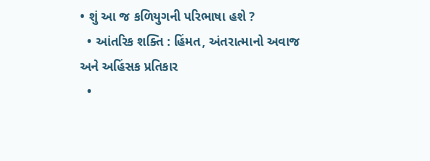• શું આ જ કળિયુગની પરિભાષા હશે ?
  • આંતરિક શક્તિ : હિંમત, અંતરાત્માનો અવાજ અને અહિંસક પ્રતિકાર
  •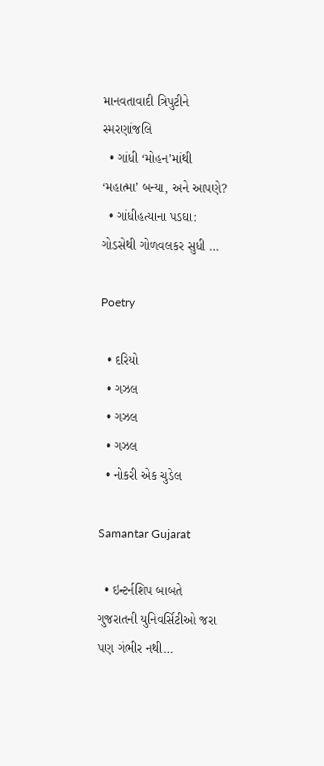માનવતાવાદી ત્રિપુટીને સ્મરણાંજલિ
  • ગાંધી ‘મોહન’માંથી ‘મહાત્મા’ બન્યા, અને આપણે?
  • ગાંધીહત્યાના પડઘા: ગોડસેથી ગોળવલકર સુધી …

Poetry

  • દરિયો
  • ગઝલ
  • ગઝલ
  • ગઝલ
  • નોકરી એક ચુડેલ

Samantar Gujarat

  • ઇન્ટર્નશિપ બાબતે ગુજરાતની યુનિવર્સિટીઓ જરા પણ ગંભીર નથી…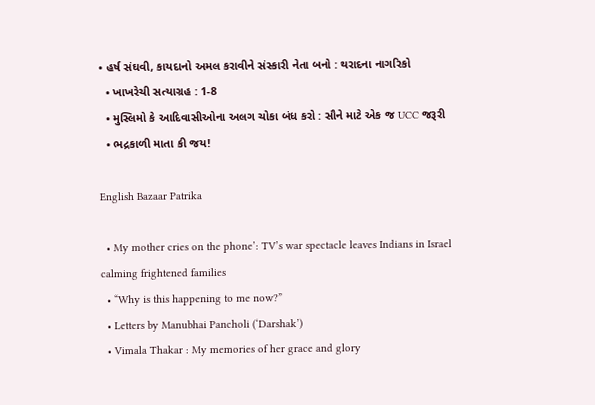• હર્ષ સંઘવી, કાયદાનો અમલ કરાવીને સંસ્કારી નેતા બનો : થરાદના નાગરિકો
  • ખાખરેચી સત્યાગ્રહ : 1-8
  • મુસ્લિમો કે આદિવાસીઓના અલગ ચોકા બંધ કરો : સૌને માટે એક જ UCC જરૂરી
  • ભદ્રકાળી માતા કી જય!

English Bazaar Patrika

  • My mother cries on the phone’: TV’s war spectacle leaves Indians in Israel calming frightened families
  • “Why is this happening to me now?”
  • Letters by Manubhai Pancholi (‘Darshak’)
  • Vimala Thakar : My memories of her grace and glory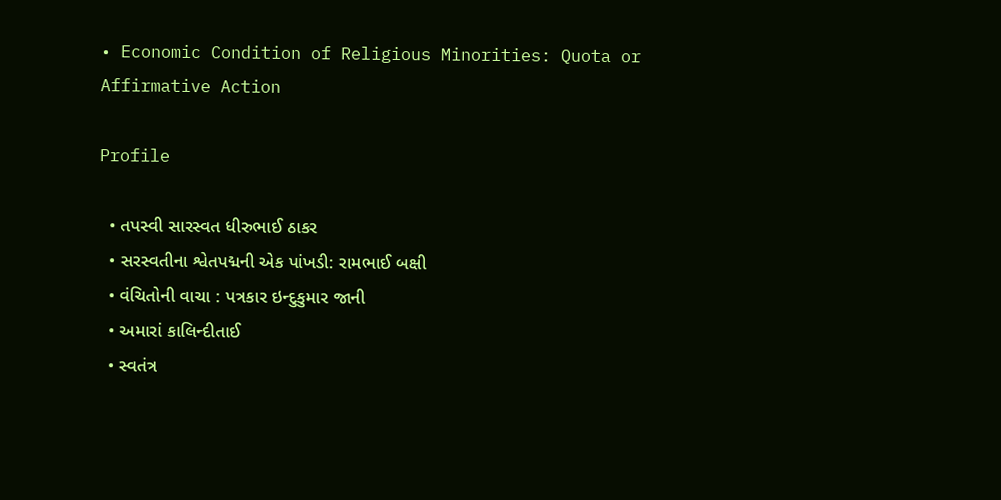• Economic Condition of Religious Minorities: Quota or Affirmative Action

Profile

  • તપસ્વી સારસ્વત ધીરુભાઈ ઠાકર
  • સરસ્વતીના શ્વેતપદ્મની એક પાંખડી: રામભાઈ બક્ષી
  • વંચિતોની વાચા : પત્રકાર ઇન્દુકુમાર જાની
  • અમારાં કાલિન્દીતાઈ
  • સ્વતંત્ર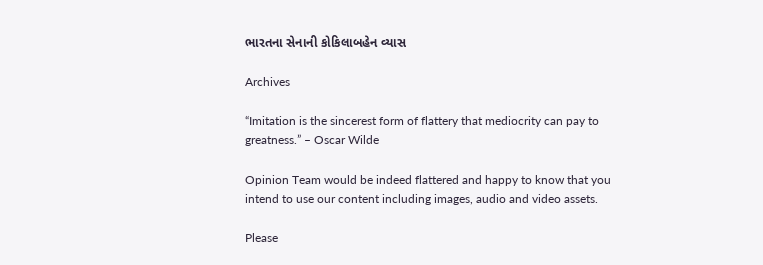ભારતના સેનાની કોકિલાબહેન વ્યાસ

Archives

“Imitation is the sincerest form of flattery that mediocrity can pay to greatness.” – Oscar Wilde

Opinion Team would be indeed flattered and happy to know that you intend to use our content including images, audio and video assets.

Please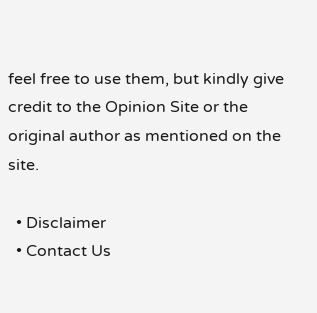feel free to use them, but kindly give credit to the Opinion Site or the original author as mentioned on the site.

  • Disclaimer
  • Contact Us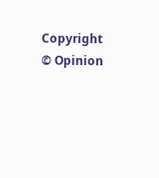Copyright © Opinion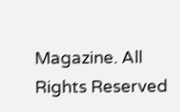Magazine. All Rights Reserved